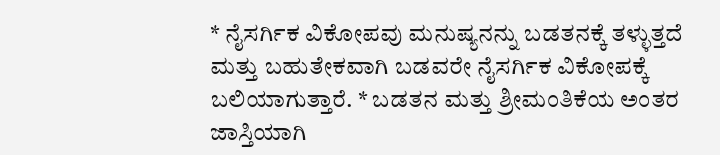* ನೈಸರ್ಗಿಕ ವಿಕೋಪವು ಮನುಷ್ಯನನ್ನು ಬಡತನಕ್ಕೆ ತಳ್ಳುತ್ತದೆ ಮತ್ತು ಬಹುತೇಕವಾಗಿ ಬಡವರೇ ನೈಸರ್ಗಿಕ ವಿಕೋಪಕ್ಕೆ ಬಲಿಯಾಗುತ್ತಾರೆ. * ಬಡತನ ಮತ್ತು ಶ್ರೀಮಂತಿಕೆಯ ಅಂತರ ಜಾಸ್ತಿಯಾಗಿ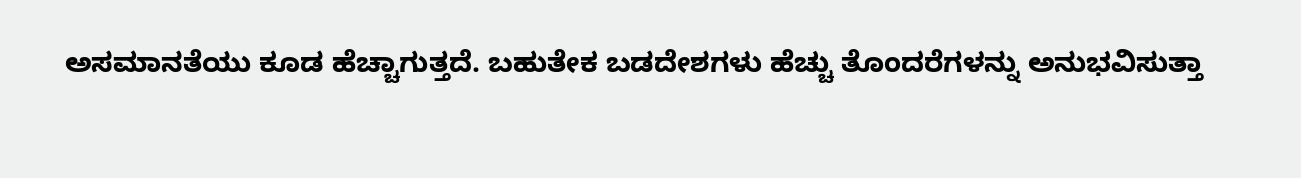ಅಸಮಾನತೆಯು ಕೂಡ ಹೆಚ್ಚಾಗುತ್ತದೆ. ಬಹುತೇಕ ಬಡದೇಶಗಳು ಹೆಚ್ಚು ತೊಂದರೆಗಳನ್ನು ಅನುಭವಿಸುತ್ತಾ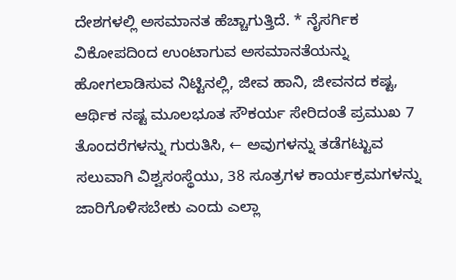ದೇಶಗಳಲ್ಲಿ ಅಸಮಾನತ ಹೆಚ್ಚಾಗುತ್ತಿದೆ. * ನೈಸರ್ಗಿಕ ವಿಕೋಪದಿಂದ ಉಂಟಾಗುವ ಅಸಮಾನತೆಯನ್ನು ಹೋಗಲಾಡಿಸುವ ನಿಟ್ಟಿನಲ್ಲಿ, ಜೀವ ಹಾನಿ, ಜೀವನದ ಕಷ್ಟ, ಆರ್ಥಿಕ ನಷ್ಟ ಮೂಲಭೂತ ಸೌಕರ್ಯ ಸೇರಿದಂತೆ ಪ್ರಮುಖ 7 ತೊಂದರೆಗಳನ್ನು ಗುರುತಿಸಿ, ← ಅವುಗಳನ್ನು ತಡೆಗಟ್ಟುವ ಸಲುವಾಗಿ ವಿಶ್ವಸಂಸ್ಥೆಯು, 38 ಸೂತ್ರಗಳ ಕಾರ್ಯಕ್ರಮಗಳನ್ನು ಜಾರಿಗೊಳಿಸಬೇಕು ಎಂದು ಎಲ್ಲಾ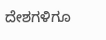ದೇಶಗಳಿಗೂ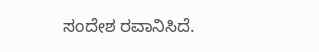ಸಂದೇಶ ರವಾನಿಸಿದೆ.